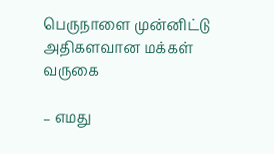பெருநாளை முன்னிட்டு அதிகளவான மக்கள் வருகை

– எமது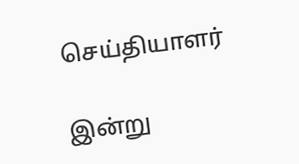செய்தியாளர்

இன்று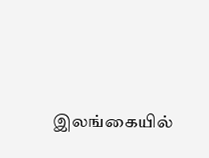இலங்கையில்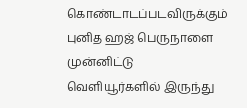கொண்டாடப்படவிருக்கும் புனித ஹஜ் பெருநாளை முன்னிட்டு வெளியூர்களில் இருந்து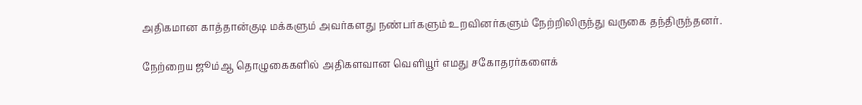அதிகமான காத்தான்குடி மக்களும் அவர்களது நண்பர்களும் உறவினர்களும் நேற்றிலிருந்து வருகை தந்திருந்தனர்.

நேற்றைய ஜூம்ஆ தொழுகைகளில் அதிகளவான வெளியூர் எமது சகோதரர்களைக்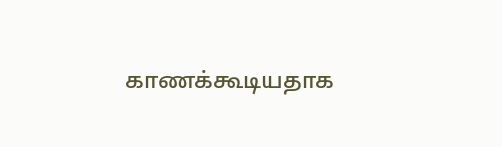காணக்கூடியதாக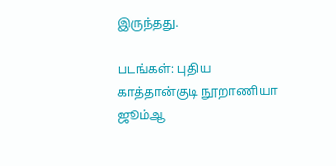இருந்தது.

படங்கள்: புதிய காத்தான்குடி நூறாணியா ஜூம்ஆ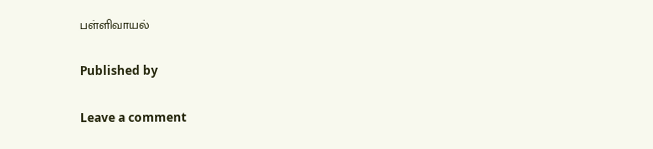பள்ளிவாயல்

Published by

Leave a comment